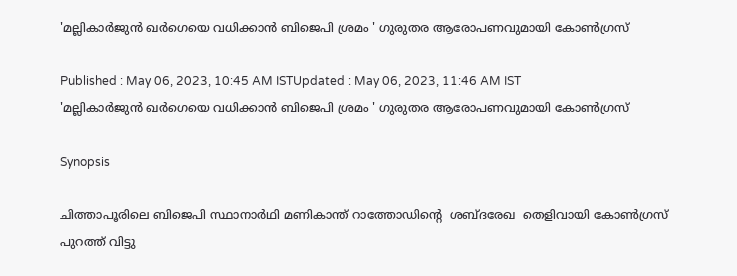'മല്ലികാർജുൻ ഖർഗെയെ വധിക്കാൻ ബിജെപി ശ്രമം ' ഗുരുതര ആരോപണവുമായി കോണ്‍ഗ്രസ്

Published : May 06, 2023, 10:45 AM ISTUpdated : May 06, 2023, 11:46 AM IST
'മല്ലികാർജുൻ ഖർഗെയെ വധിക്കാൻ ബിജെപി ശ്രമം ' ഗുരുതര ആരോപണവുമായി കോണ്‍ഗ്രസ്

Synopsis

ചിത്താപൂരിലെ ബിജെപി സ്ഥാനാർഥി മണികാന്ത് റാത്തോഡിന്‍റെ  ശബ്ദരേഖ  തെളിവായി കോൺഗ്രസ് പുറത്ത് വിട്ടു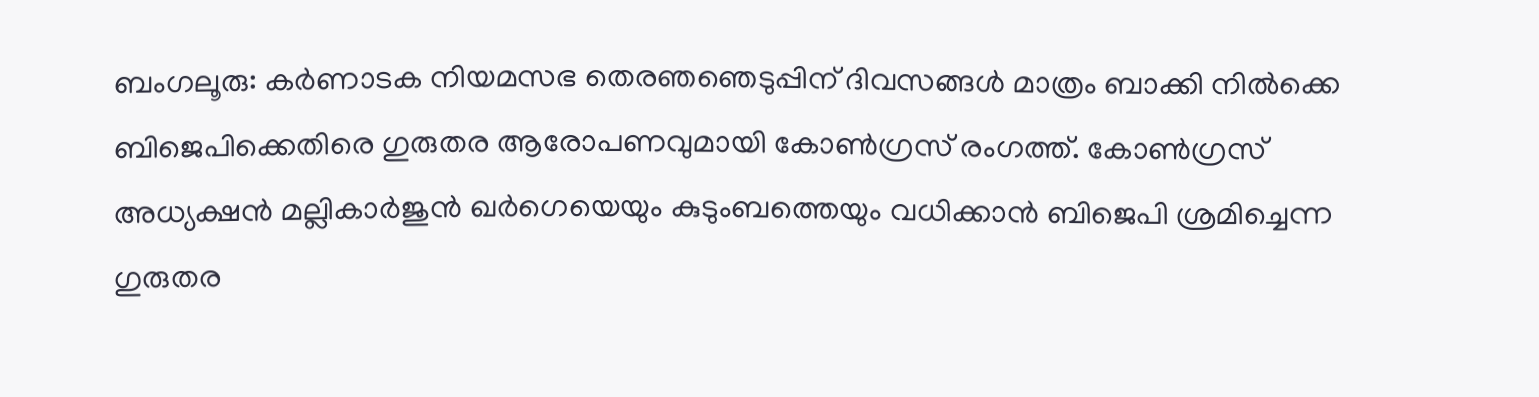ബംഗലൂരു: കര്‍ണാടക നിയമസഭ തെരഞഞെടുപ്പിന് ദിവസങ്ങള്‍ മാത്രം ബാക്കി നില്‍ക്കെ ബിജെപിക്കെതിരെ ഗുരുതര ആരോപണവുമായി കോണ്‍ഗ്രസ് രംഗത്ത്. കോൺഗ്രസ് അധ്യക്ഷൻ മല്ലികാർജുൻ ഖർഗെയെയും കുടുംബത്തെയും വധിക്കാൻ ബിജെപി ശ്രമിച്ചെന്ന ഗുരുതര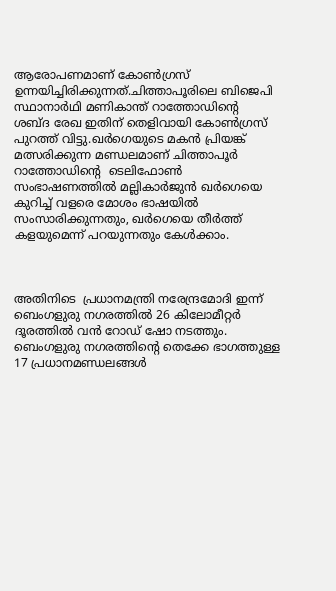ആരോപണമാണ് കോൺഗ്രസ് ഉന്നയിച്ചിരിക്കുന്നത്.ചിത്താപൂരിലെ ബിജെപി സ്ഥാനാർഥി മണികാന്ത് റാത്തോഡിന്‍റെ  ശബ്ദ രേഖ ഇതിന് തെളിവായി കോൺഗ്രസ് പുറത്ത് വിട്ടു.ഖർഗെയുടെ മകൻ പ്രിയങ്ക് മത്സരിക്കുന്ന മണ്ഡലമാണ് ചിത്താപൂർ
റാത്തോഡിന്‍റെ  ടെലിഫോൺ സംഭാഷണത്തിൽ മല്ലികാർജുൻ ഖർഗെയെ കുറിച്ച് വളരെ മോശം ഭാഷയിൽ സംസാരിക്കുന്നതും, ഖർഗെയെ തീർത്ത് കളയുമെന്ന് പറയുന്നതും കേൾക്കാം.



അതിനിടെ  പ്രധാനമന്ത്രി നരേന്ദ്രമോദി ഇന്ന് ബെംഗളുരു നഗരത്തിൽ 26 കിലോമീറ്റർ ദൂരത്തിൽ വൻ റോഡ് ഷോ നടത്തും. ബെംഗളുരു നഗരത്തിന്‍റെ തെക്കേ ഭാഗത്തുള്ള 17 പ്രധാനമണ്ഡലങ്ങൾ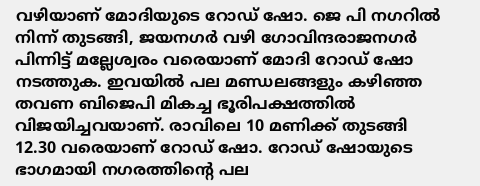വഴിയാണ് മോദിയുടെ റോഡ് ഷോ. ജെ പി നഗറിൽ നിന്ന് തുടങ്ങി, ജയനഗർ വഴി ഗോവിന്ദരാജനഗർ പിന്നിട്ട് മല്ലേശ്വരം വരെയാണ് മോദി റോഡ് ഷോ നടത്തുക. ഇവയിൽ പല മണ്ഡലങ്ങളും കഴിഞ്ഞ തവണ ബിജെപി മികച്ച ഭൂരിപക്ഷത്തിൽ വിജയിച്ചവയാണ്. രാവിലെ 10 മണിക്ക് തുടങ്ങി 12.30 വരെയാണ് റോഡ് ഷോ. റോഡ് ഷോയുടെ ഭാഗമായി നഗരത്തിന്‍റെ പല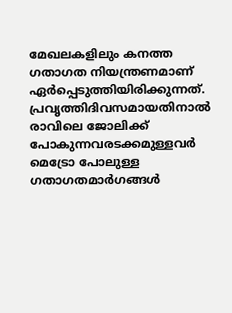മേഖലകളിലും കനത്ത ഗതാഗത നിയന്ത്രണമാണ് ഏർപ്പെടുത്തിയിരിക്കുന്നത്. പ്രവൃത്തിദിവസമായതിനാൽ രാവിലെ ജോലിക്ക് പോകുന്നവരടക്കമുള്ളവർ മെട്രോ പോലുള്ള ഗതാഗതമാർഗങ്ങൾ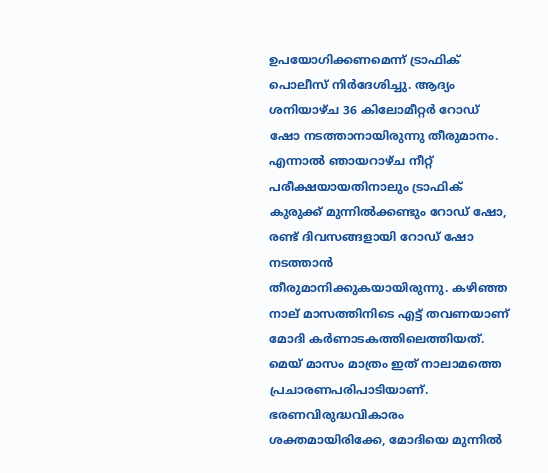ഉപയോഗിക്കണമെന്ന് ട്രാഫിക് പൊലീസ് നിർദേശിച്ചു. ആദ്യം ശനിയാഴ്ച 36 കിലോമീറ്റർ റോഡ് ഷോ നടത്താനായിരുന്നു തീരുമാനം. എന്നാൽ ഞായറാഴ്ച നീറ്റ് പരീക്ഷയായതിനാലും ട്രാഫിക് കുരുക്ക് മുന്നിൽക്കണ്ടും റോഡ് ഷോ, രണ്ട് ദിവസങ്ങളായി റോഡ് ഷോ നടത്താൻ തീരുമാനിക്കുകയായിരുന്നു. കഴിഞ്ഞ നാല് മാസത്തിനിടെ എട്ട് തവണയാണ് മോദി കർണാടകത്തിലെത്തിയത്. മെയ് മാസം മാത്രം ഇത് നാലാമത്തെ പ്രചാരണപരിപാടിയാണ്. ഭരണവിരുദ്ധവികാരം ശക്തമായിരിക്കേ, മോദിയെ മുന്നിൽ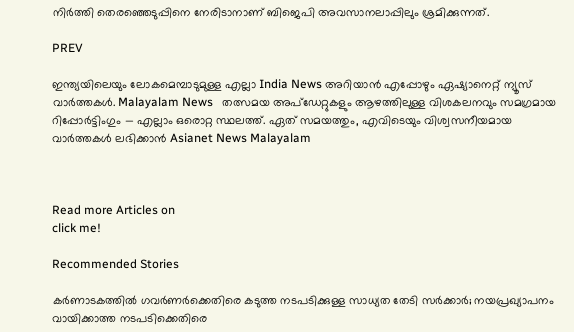നിർത്തി തെരഞ്ഞെടുപ്പിനെ നേരിടാനാണ് ബിജെപി അവസാനലാപ്പിലും ശ്രമിക്കുന്നത്.

PREV

ഇന്ത്യയിലെയും ലോകമെമ്പാടുമുള്ള എല്ലാ India News അറിയാൻ എപ്പോഴും ഏഷ്യാനെറ്റ് ന്യൂസ് വാർത്തകൾ. Malayalam News   തത്സമയ അപ്‌ഡേറ്റുകളും ആഴത്തിലുള്ള വിശകലനവും സമഗ്രമായ റിപ്പോർട്ടിംഗും — എല്ലാം ഒരൊറ്റ സ്ഥലത്ത്. ഏത് സമയത്തും, എവിടെയും വിശ്വസനീയമായ വാർത്തകൾ ലഭിക്കാൻ Asianet News Malayalam



Read more Articles on
click me!

Recommended Stories

കർണാടകത്തിൽ ഗവർണർക്കെതിരെ കടുത്ത നടപടിക്കുള്ള സാധ്യത തേടി സർക്കാർ; നയപ്രഖ്യാപനം വായിക്കാത്ത നടപടിക്കെതിരെ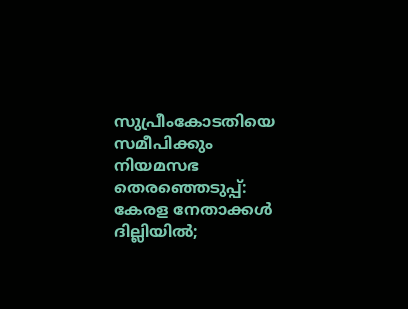സുപ്രീംകോടതിയെ സമീപിക്കും
നിയമസഭ തെരഞ്ഞെടുപ്പ്: കേരള നേതാക്കള്‍ ദില്ലിയില്‍;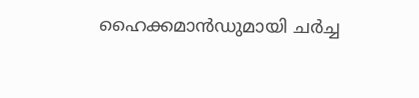ഹൈക്കമാന്‍ഡുമായി ചർച്ച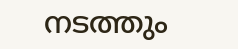നടത്തും